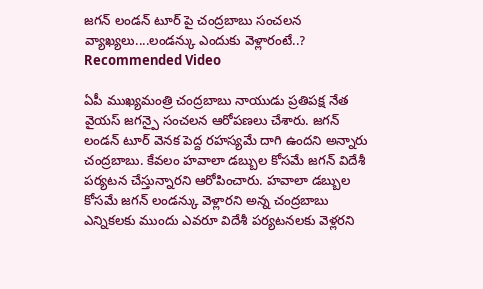జగన్ లండన్ టూర్ పై చంద్రబాబు సంచలన వ్యాఖ్యలు....లండన్కు ఎందుకు వెళ్లారంటే..?
Recommended Video

ఏపీ ముఖ్యమంత్రి చంద్రబాబు నాయుడు ప్రతిపక్ష నేత వైయస్ జగన్పై సంచలన ఆరోపణలు చేశారు. జగన్ లండన్ టూర్ వెనక పెద్ద రహస్యమే దాగి ఉందని అన్నారు చంద్రబాబు. కేవలం హవాలా డబ్బుల కోసమే జగన్ విదేశీ పర్యటన చేస్తున్నారని ఆరోపించారు. హవాలా డబ్బుల కోసమే జగన్ లండన్కు వెళ్లారని అన్న చంద్రబాబు ఎన్నికలకు ముందు ఎవరూ విదేశీ పర్యటనలకు వెళ్లరని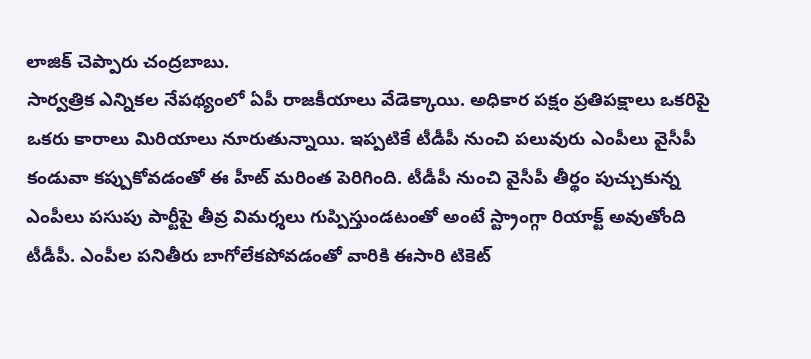లాజిక్ చెప్పారు చంద్రబాబు.
సార్వత్రిక ఎన్నికల నేపథ్యంలో ఏపీ రాజకీయాలు వేడెక్కాయి. అధికార పక్షం ప్రతిపక్షాలు ఒకరిపై ఒకరు కారాలు మిరియాలు నూరుతున్నాయి. ఇప్పటికే టీడీపీ నుంచి పలువురు ఎంపీలు వైసీపీ కండువా కప్పుకోవడంతో ఈ హీట్ మరింత పెరిగింది. టీడీపీ నుంచి వైసీపీ తీర్థం పుచ్చుకున్న ఎంపీలు పసుపు పార్టీపై తీవ్ర విమర్శలు గుప్పిస్తుండటంతో అంటే స్ట్రాంగ్గా రియాక్ట్ అవుతోంది టీడీపీ. ఎంపీల పనితీరు బాగోలేకపోవడంతో వారికి ఈసారి టికెట్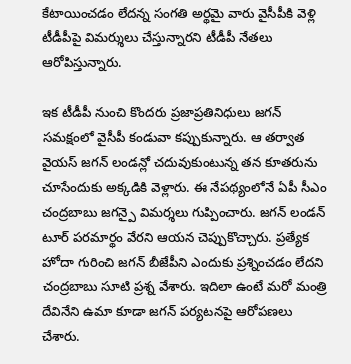కేటాయించడం లేదన్న సంగతి అర్థమై వారు వైసీపీకి వెళ్లి టీడీపీపై విమర్శులు చేస్తున్నారని టీడీపీ నేతలు ఆరోపిస్తున్నారు.

ఇక టీడీపీ నుంచి కొందరు ప్రజాప్రతినిధులు జగన్ సమక్షంలో వైసీపీ కండువా కప్పుకున్నారు. ఆ తర్వాత వైయస్ జగన్ లండన్లో చదువుకుంటున్న తన కూతరును చూసేందుకు అక్కడికి వెళ్లారు. ఈ నేపథ్యంలోనే ఏపీ సీఎం చంద్రబాబు జగన్పై విమర్శలు గుప్పించారు. జగన్ లండన్ టూర్ పరమార్థం వేరని ఆయన చెప్పుకొచ్చారు. ప్రత్యేక హోదా గురించి జగన్ బీజేపీని ఎందుకు ప్రశ్నించడం లేదని చంద్రబాబు సూటి ప్రశ్న వేశారు. ఇదిలా ఉంటే మరో మంత్రి దేవినేని ఉమా కూడా జగన్ పర్యటనపై ఆరోపణలు చేశారు.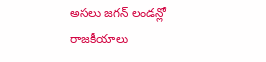అసలు జగన్ లండన్లో రాజకీయాలు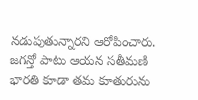నడుపుతున్నారని ఆరోపించారు. జగన్తో పాటు ఆయన సతీమణి భారతి కూడా తమ కూతురును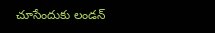చూసేందుకు లండన్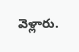వెళ్లారు.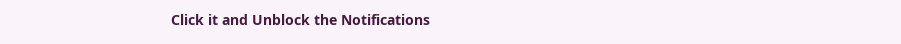Click it and Unblock the Notifications